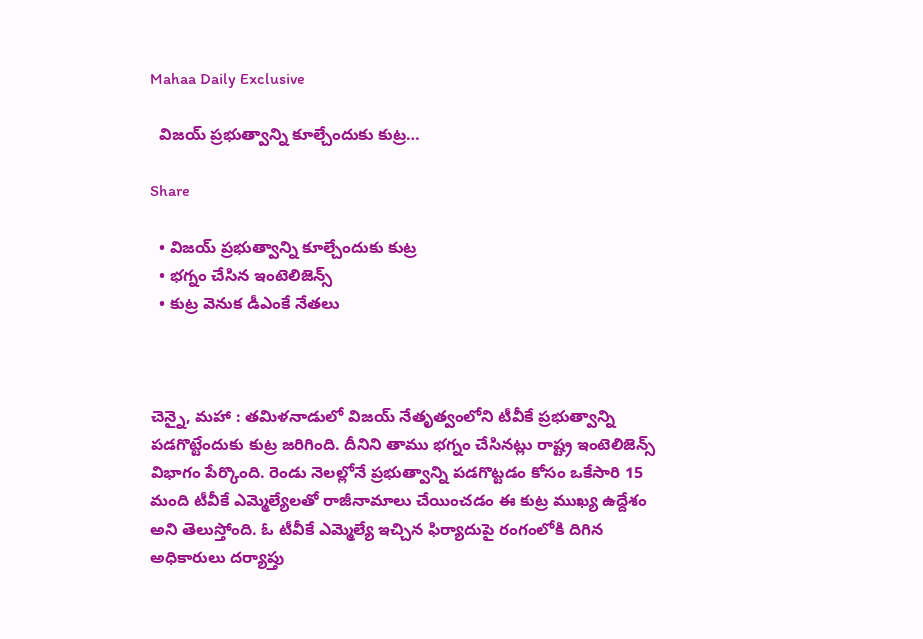Mahaa Daily Exclusive

  విజయ్ ప్రభుత్వాన్ని కూల్చేందుకు కుట్ర…

Share

  • విజయ్ ప్రభుత్వాన్ని కూల్చేందుకు కుట్ర
  • భగ్నం చేసిన ఇంటెలిజెన్స్
  • కుట్ర వెనుక డీఎంకే నేతలు



చెన్నై, మహా : తమిళనాడులో విజయ్ నేతృత్వంలోని టీవీకే ప్రభుత్వాన్ని పడగొట్టేందుకు కుట్ర జరిగింది. దీనిని తాము భగ్నం చేసినట్లు రాష్ట్ర ఇంటెలిజెన్స్ విభాగం పేర్కొంది. రెండు నెలల్లోనే ప్రభుత్వాన్ని పడగొట్టడం కోసం ఒకేసారి 15 మంది టీవీకే ఎమ్మెల్యేలతో రాజీనామాలు చేయించడం ఈ కుట్ర ముఖ్య ఉద్దేశం అని తెలుస్తోంది. ఓ టీవీకే ఎమ్మెల్యే ఇచ్చిన ఫిర్యాదుపై రంగంలోకి దిగిన అధికారులు దర్యాప్తు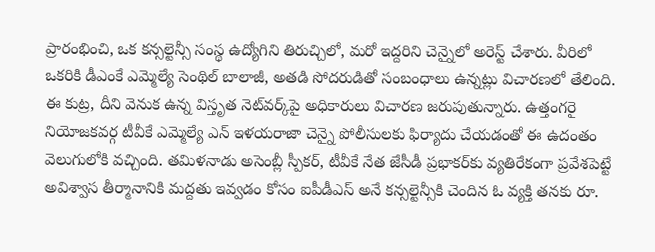ప్రారంభించి, ఒక కన్సల్టెన్సీ సంస్థ ఉద్యోగిని తిరుచ్చిలో, మరో ఇద్దరిని చెన్నైలో అరెస్ట్ చేశారు. వీరిలో ఒకరికి డీఎంకే ఎమ్మెల్యే సెంథిల్ బాలాజీ, అతడి సోదరుడితో సంబంధాలు ఉన్నట్లు విచారణలో తేలింది. ఈ కుట్ర, దీని వెనుక ఉన్న విస్తృత నెట్‌వర్క్‌పై అధికారులు విచారణ జరుపుతున్నారు. ఉత్తంగరై నియోజకవర్గ టీవీకే ఎమ్మెల్యే ఎన్ ఇళయరాజా చెన్నై పోలీసులకు ఫిర్యాదు చేయడంతో ఈ ఉదంతం వెలుగులోకి వచ్చింది. తమిళనాడు అసెంబ్లీ స్పీకర్, టీవీకే నేత జేసీడీ ప్రభాకర్‌కు వ్యతిరేకంగా ప్రవేశపెట్టే అవిశ్వాస తీర్మానానికి మద్దతు ఇవ్వడం కోసం ఐపీడీఎస్ అనే కన్సల్టెన్సీకి చెందిన ఓ వ్యక్తి తనకు రూ.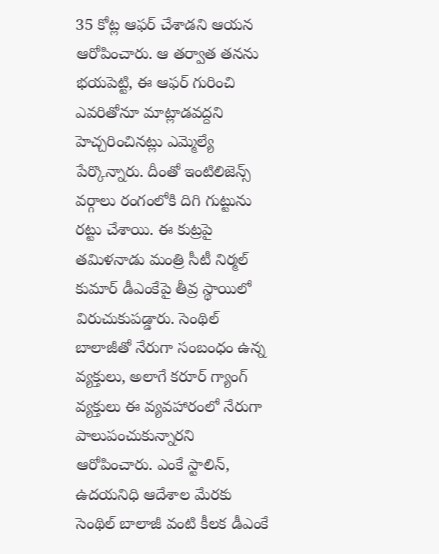35 కోట్ల ఆఫర్ చేశాడని ఆయన ఆరోపించారు. ఆ తర్వాత తనను భయపెట్టి, ఈ ఆఫర్ గురించి ఎవరితోనూ మాట్లాడవద్దని హెచ్చరించినట్లు ఎమ్మెల్యే పేర్కొన్నారు. దీంతో ఇంటిలిజెన్స్ వర్గాలు రంగంలోకి దిగి గుట్టును రట్టు చేశాయి. ఈ కుట్రపై తమిళనాడు మంత్రి సీటీ నిర్మల్ కుమార్ డీఎంకేపై తీవ్ర స్థాయిలో విరుచుకుపడ్డారు. సెంథిల్ బాలాజీతో నేరుగా సంబంధం ఉన్న వ్యక్తులు, అలాగే కరూర్ గ్యాంగ్‌ వ్యక్తులు ఈ వ్యవహారంలో నేరుగా పాలుపంచుకున్నారని ఆరోపించారు. ఎంకే స్టాలిన్, ఉదయనిధి ఆదేశాల మేరకు సెంథిల్ బాలాజీ వంటి కీలక డీఎంకే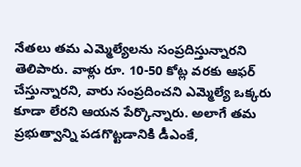నేతలు తమ ఎమ్మెల్యేలను సంప్రదిస్తున్నారని తెలిపారు. వాళ్లు రూ. 10-50 కోట్ల వరకు ఆఫర్ చేస్తున్నారని, వారు సంప్రదించని ఎమ్మెల్యే ఒక్కరు కూడా లేరని ఆయన పేర్కొన్నారు. అలాగే తమ ప్రభుత్వాన్ని పడగొట్టడానికి డీఎంకే,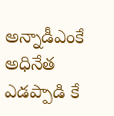అన్నాడీఎంకే అధినేత ఎడప్పాడి కే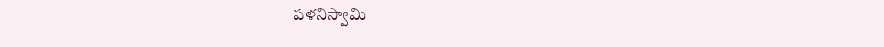పళనిస్వామి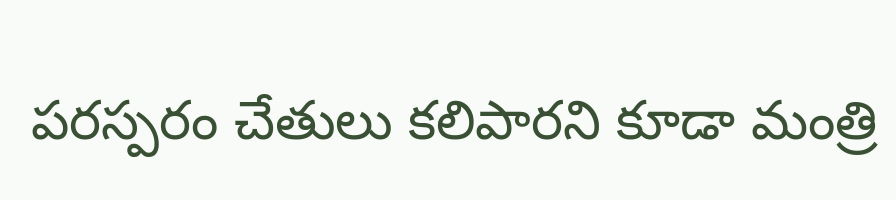పరస్పరం చేతులు కలిపారని కూడా మంత్రి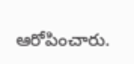ఆరోపించారు.